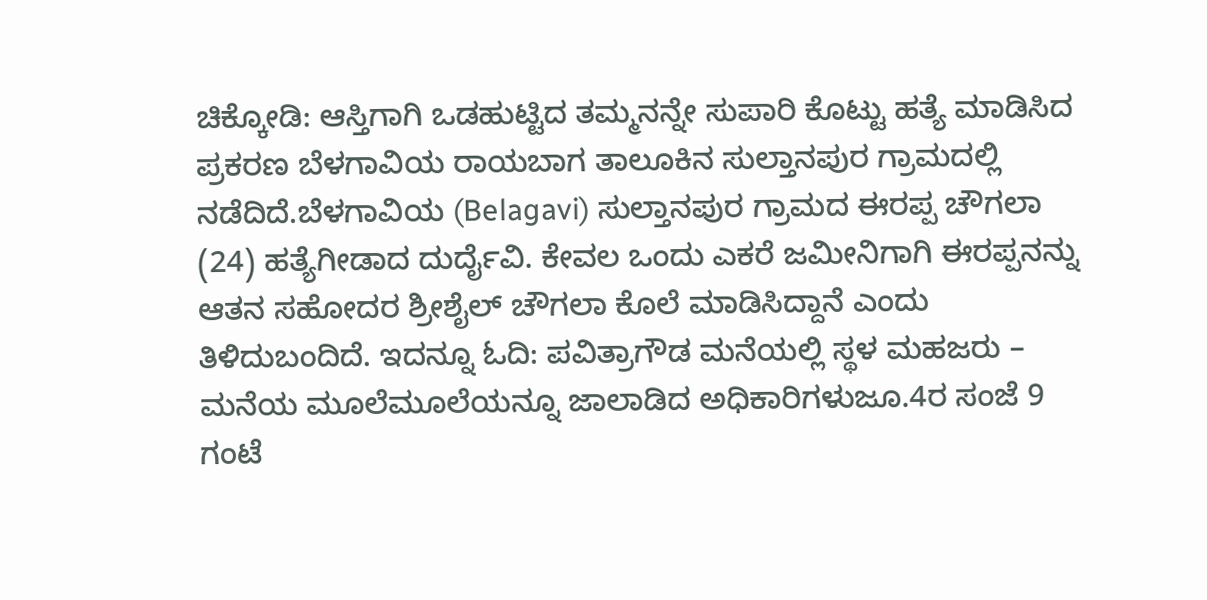ಚಿಕ್ಕೋಡಿ: ಆಸ್ತಿಗಾಗಿ ಒಡಹುಟ್ಟಿದ ತಮ್ಮನನ್ನೇ ಸುಪಾರಿ ಕೊಟ್ಟು ಹತ್ಯೆ ಮಾಡಿಸಿದ ಪ್ರಕರಣ ಬೆಳಗಾವಿಯ ರಾಯಬಾಗ ತಾಲೂಕಿನ ಸುಲ್ತಾನಪುರ ಗ್ರಾಮದಲ್ಲಿ ನಡೆದಿದೆ.ಬೆಳಗಾವಿಯ (Belagavi) ಸುಲ್ತಾನಪುರ ಗ್ರಾಮದ ಈರಪ್ಪ ಚೌಗಲಾ (24) ಹತ್ಯೆಗೀಡಾದ ದುರ್ದೈವಿ. ಕೇವಲ ಒಂದು ಎಕರೆ ಜಮೀನಿಗಾಗಿ ಈರಪ್ಪನನ್ನು ಆತನ ಸಹೋದರ ಶ್ರೀಶೈಲ್ ಚೌಗಲಾ ಕೊಲೆ ಮಾಡಿಸಿದ್ದಾನೆ ಎಂದು ತಿಳಿದುಬಂದಿದೆ. ಇದನ್ನೂ ಓದಿ: ಪವಿತ್ರಾಗೌಡ ಮನೆಯಲ್ಲಿ ಸ್ಥಳ ಮಹಜರು – ಮನೆಯ ಮೂಲೆಮೂಲೆಯನ್ನೂ ಜಾಲಾಡಿದ ಅಧಿಕಾರಿಗಳುಜೂ.4ರ ಸಂಜೆ 9 ಗಂಟೆ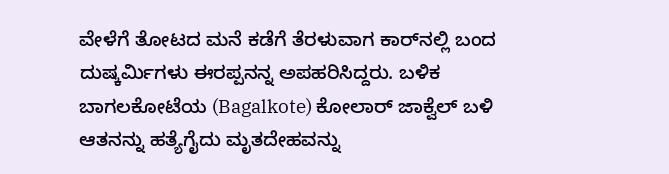ವೇಳೆಗೆ ತೋಟದ ಮನೆ ಕಡೆಗೆ ತೆರಳುವಾಗ ಕಾರ್‌ನಲ್ಲಿ ಬಂದ ದುಷ್ಕರ್ಮಿಗಳು ಈರಪ್ಪನನ್ನ ಅಪಹರಿಸಿದ್ದರು. ಬಳಿಕ ಬಾಗಲಕೋಟೆಯ (Bagalkote) ಕೋಲಾರ್ ಜಾಕ್ವೆಲ್ ಬಳಿ ಆತನನ್ನು ಹತ್ಯೆಗೈದು ಮೃತದೇಹವನ್ನು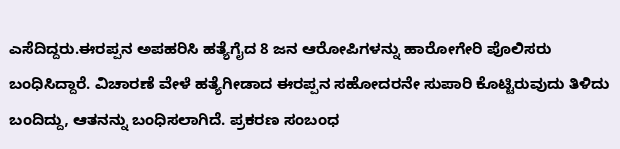ಎಸೆದಿದ್ದರು.ಈರಪ್ಪನ ಅಪಹರಿಸಿ ಹತ್ಯೆಗೈದ 8 ಜನ ಆರೋಪಿಗಳನ್ನು ಹಾರೋಗೇರಿ ಪೊಲಿಸರು ಬಂಧಿಸಿದ್ದಾರೆ. ವಿಚಾರಣೆ ವೇಳೆ ಹತ್ಯೆಗೀಡಾದ ಈರಪ್ಪನ ಸಹೋದರನೇ ಸುಪಾರಿ ಕೊಟ್ಟಿರುವುದು ತಿಳಿದು ಬಂದಿದ್ದು, ಆತನನ್ನು ಬಂಧಿಸಲಾಗಿದೆ. ಪ್ರಕರಣ ಸಂಬಂಧ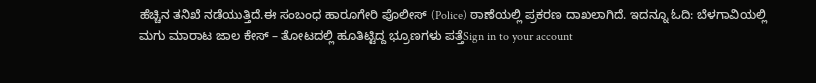ಹೆಚ್ಚಿನ ತನಿಖೆ ನಡೆಯುತ್ತಿದೆ.ಈ ಸಂಬಂಧ ಹಾರೂಗೇರಿ ಪೊಲೀಸ್ (Police) ಠಾಣೆಯಲ್ಲಿ ಪ್ರಕರಣ ದಾಖಲಾಗಿದೆ. ಇದನ್ನೂ ಓದಿ: ಬೆಳಗಾವಿಯಲ್ಲಿ ಮಗು ಮಾರಾಟ ಜಾಲ ಕೇಸ್ – ತೋಟದಲ್ಲಿ ಹೂತಿಟ್ಟಿದ್ದ ಭ್ರೂಣಗಳು ಪತ್ತೆSign in to your account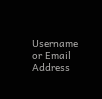Username or Email Address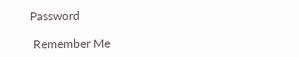Password

 Remember Me